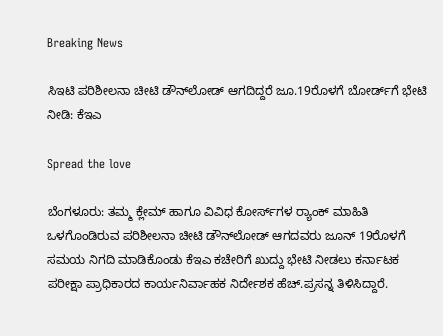Breaking News

ಸಿಇಟಿ ಪರಿಶೀಲನಾ ಚೀಟಿ ಡೌನ್‌ಲೋಡ್ ಆಗದಿದ್ದರೆ ಜೂ.19ರೊಳಗೆ ಬೋರ್ಡ್‌ಗೆ ಭೇಟಿ ನೀಡಿ: ಕೆಇಎ

Spread the love

ಬೆಂಗಳೂರು: ತಮ್ಮ ಕ್ಲೇಮ್ ಹಾಗೂ ವಿವಿಧ ಕೋರ್ಸ್‌ಗಳ ರ‍್ಯಾಂಕ್ ಮಾಹಿತಿ ಒಳಗೊಂಡಿರುವ ಪರಿಶೀಲನಾ ಚೀಟಿ ಡೌನ್‌ಲೋಡ್ ಆಗದವರು ಜೂನ್ 19ರೊಳಗೆ ಸಮಯ ನಿಗದಿ ಮಾಡಿಕೊಂಡು ಕೆಇಎ ಕಚೇರಿಗೆ ಖುದ್ದು ಭೇಟಿ ನೀಡಲು ಕರ್ನಾಟಕ ಪರೀಕ್ಷಾ ಪ್ರಾಧಿಕಾರದ ಕಾರ್ಯನಿರ್ವಾಹಕ ನಿರ್ದೇಶಕ ಹೆಚ್.ಪ್ರಸನ್ನ ತಿಳಿಸಿದ್ದಾರೆ.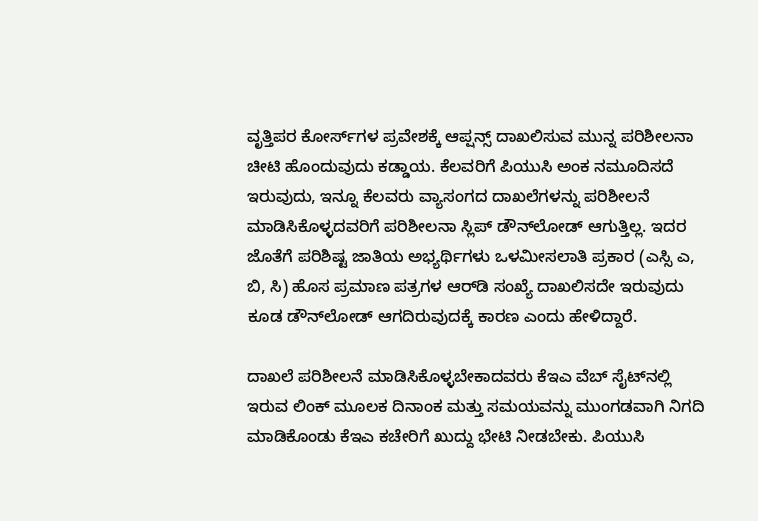ವೃತ್ತಿಪರ ಕೋರ್ಸ್‌ಗಳ ಪ್ರವೇಶಕ್ಕೆ ಆಪ್ಷನ್ಸ್ ದಾಖಲಿಸುವ ಮುನ್ನ ಪರಿಶೀಲನಾ ಚೀಟಿ ಹೊಂದುವುದು ಕಡ್ಡಾಯ. ಕೆಲವರಿಗೆ ಪಿಯುಸಿ ಅಂಕ ನಮೂದಿಸದೆ ಇರುವುದು, ಇನ್ನೂ ಕೆಲವರು ವ್ಯಾಸಂಗದ ದಾಖಲೆಗಳನ್ನು ಪರಿಶೀಲನೆ ಮಾಡಿಸಿಕೊಳ್ಳದವರಿಗೆ ಪರಿಶೀಲನಾ ಸ್ಲಿಪ್ ಡೌನ್‌ಲೋಡ್ ಆಗುತ್ತಿಲ್ಲ. ಇದರ ಜೊತೆಗೆ ಪರಿಶಿಷ್ಟ ಜಾತಿಯ ಅಭ್ಯರ್ಥಿಗಳು ಒಳಮೀಸಲಾತಿ ಪ್ರಕಾರ (ಎಸ್ಸಿ ಎ, ಬಿ, ಸಿ) ಹೊಸ ಪ್ರಮಾಣ ಪತ್ರಗಳ ಆರ್‌ಡಿ ಸಂಖ್ಯೆ ದಾಖಲಿಸದೇ ಇರುವುದು ಕೂಡ ಡೌನ್‌ಲೋಡ್ ಆಗದಿರುವುದಕ್ಕೆ ಕಾರಣ ಎಂದು ಹೇಳಿದ್ದಾರೆ.

ದಾಖಲೆ ಪರಿಶೀಲನೆ ಮಾಡಿಸಿಕೊಳ್ಳಬೇಕಾದವರು ಕೆಇಎ ವೆಬ್ ಸೈಟ್‌ನಲ್ಲಿ ಇರುವ ಲಿಂಕ್ ಮೂಲಕ ದಿನಾಂಕ ಮತ್ತು ಸಮಯವನ್ನು ಮುಂಗಡವಾಗಿ ನಿಗದಿ ಮಾಡಿಕೊಂಡು ಕೆಇಎ ಕಚೇರಿಗೆ ಖುದ್ದು ಭೇಟಿ ನೀಡಬೇಕು. ಪಿಯುಸಿ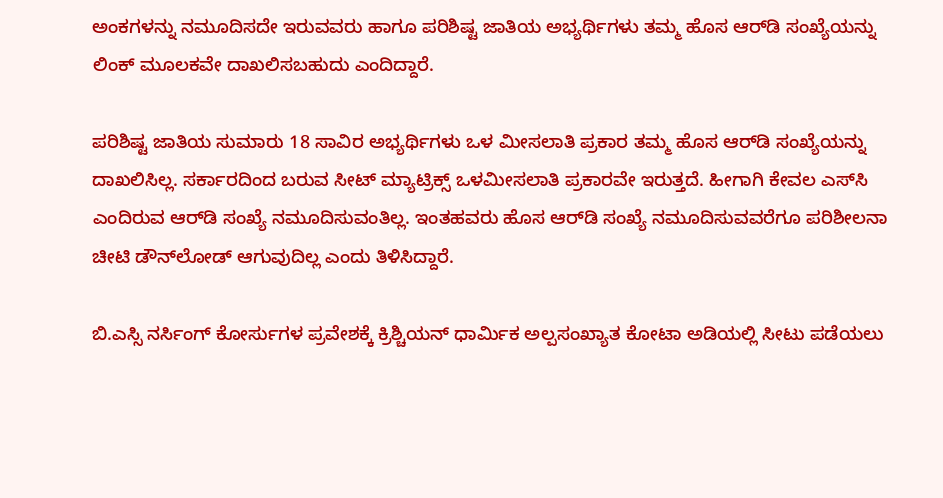ಅಂಕಗಳನ್ನು ನಮೂದಿಸದೇ ಇರುವವರು ಹಾಗೂ ಪರಿಶಿಷ್ಟ ಜಾತಿಯ ಅಭ್ಯರ್ಥಿಗಳು ತಮ್ಮ ಹೊಸ ಆರ್‌ಡಿ ಸಂಖ್ಯೆಯನ್ನು ಲಿಂಕ್ ಮೂಲಕವೇ ದಾಖಲಿಸಬಹುದು ಎಂದಿದ್ದಾರೆ.

ಪರಿಶಿಷ್ಟ ಜಾತಿಯ ಸುಮಾರು 18 ಸಾವಿರ ಅಭ್ಯರ್ಥಿಗಳು ಒಳ ಮೀಸಲಾತಿ ಪ್ರಕಾರ ತಮ್ಮ ಹೊಸ ಆರ್‌ಡಿ ಸಂಖ್ಯೆಯನ್ನು ದಾಖಲಿಸಿಲ್ಲ. ಸರ್ಕಾರದಿಂದ ಬರುವ ಸೀಟ್ ಮ್ಯಾಟ್ರಿಕ್ಸ್ ಒಳಮೀಸಲಾತಿ ಪ್ರಕಾರವೇ ಇರುತ್ತದೆ. ಹೀಗಾಗಿ ಕೇವಲ ಎಸ್‌ಸಿ ಎಂದಿರುವ ಆರ್‌ಡಿ ಸಂಖ್ಯೆ ನಮೂದಿಸುವಂತಿಲ್ಲ. ಇಂತಹವರು ಹೊಸ ಆರ್‌ಡಿ ಸಂಖ್ಯೆ ನಮೂದಿಸುವವರೆಗೂ ಪರಿಶೀಲನಾ ಚೀಟಿ ಡೌನ್‌ಲೋಡ್ ಆಗುವುದಿಲ್ಲ ಎಂದು ತಿಳಿಸಿದ್ದಾರೆ.

ಬಿ.ಎಸ್ಸಿ ನರ್ಸಿಂಗ್ ಕೋರ್ಸುಗಳ ಪ್ರವೇಶಕ್ಕೆ ಕ್ರಿಶ್ಚಿಯನ್ ಧಾರ್ಮಿಕ ಅಲ್ಪಸಂಖ್ಯಾತ ಕೋಟಾ ಅಡಿಯಲ್ಲಿ ಸೀಟು ಪಡೆಯಲು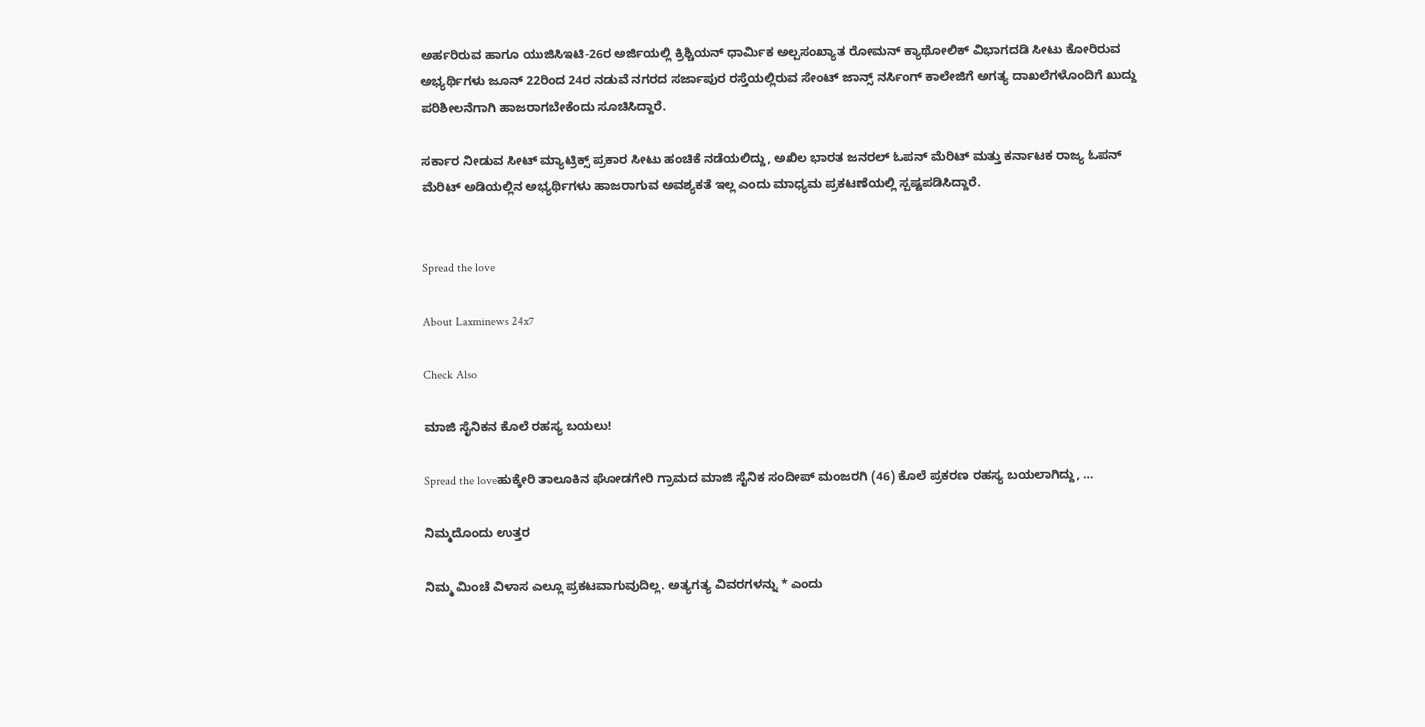ಅರ್ಹರಿರುವ ಹಾಗೂ ಯುಜಿಸಿಇಟಿ-26ರ ಅರ್ಜಿಯಲ್ಲಿ ಕ್ರಿಶ್ಚಿಯನ್ ಧಾರ್ಮಿಕ ಅಲ್ಪಸಂಖ್ಯಾತ ರೋಮನ್ ಕ್ಯಾಥೋಲಿಕ್ ವಿಭಾಗದಡಿ ಸೀಟು ಕೋರಿರುವ ಅಭ್ಯರ್ಥಿಗಳು ಜೂನ್ 22ರಿಂದ 24ರ ನಡುವೆ ನಗರದ ಸರ್ಜಾಪುರ ರಸ್ತೆಯಲ್ಲಿರುವ ಸೇಂಟ್ ಜಾನ್ಸ್ ನರ್ಸಿಂಗ್ ಕಾಲೇಜಿಗೆ ಅಗತ್ಯ ದಾಖಲೆಗಳೊಂದಿಗೆ ಖುದ್ದು ಪರಿಶೀಲನೆಗಾಗಿ ಹಾಜರಾಗಬೇಕೆಂದು ಸೂಚಿಸಿದ್ದಾರೆ.

ಸರ್ಕಾರ ನೀಡುವ ಸೀಟ್ ಮ್ಯಾಟ್ರಿಕ್ಸ್ ಪ್ರಕಾರ ಸೀಟು ಹಂಚಿಕೆ ನಡೆಯಲಿದ್ದು, ಅಖಿಲ ಭಾರತ ಜನರಲ್ ಓಪನ್ ಮೆರಿಟ್ ಮತ್ತು ಕರ್ನಾಟಕ ರಾಜ್ಯ ಓಪನ್ ಮೆರಿಟ್ ಅಡಿಯಲ್ಲಿನ ಅಭ್ಯರ್ಥಿಗಳು ಹಾಜರಾಗುವ ಅವಶ್ಯಕತೆ ಇಲ್ಲ ಎಂದು ಮಾಧ್ಯಮ ಪ್ರಕಟಣೆಯಲ್ಲಿ ಸ್ಪಷ್ಟಪಡಿಸಿದ್ದಾರೆ.


Spread the love

About Laxminews 24x7

Check Also

ಮಾಜಿ ಸೈನಿಕನ ಕೊಲೆ ರಹಸ್ಯ ಬಯಲು!

Spread the loveಹುಕ್ಕೇರಿ ತಾಲೂಕಿನ ಘೋಡಗೇರಿ ಗ್ರಾಮದ ಮಾಜಿ ಸೈನಿಕ ಸಂದೀಪ್ ಮಂಜರಗಿ (46) ಕೊಲೆ ಪ್ರಕರಣ ರಹಸ್ಯ ಬಯಲಾಗಿದ್ದು, …

ನಿಮ್ಮದೊಂದು ಉತ್ತರ

ನಿಮ್ಮ ಮಿಂಚೆ ವಿಳಾಸ ಎಲ್ಲೂ ಪ್ರಕಟವಾಗುವುದಿಲ್ಲ. ಅತ್ಯಗತ್ಯ ವಿವರಗಳನ್ನು * ಎಂದು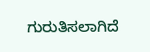ಗುರುತಿಸಲಾಗಿದೆ